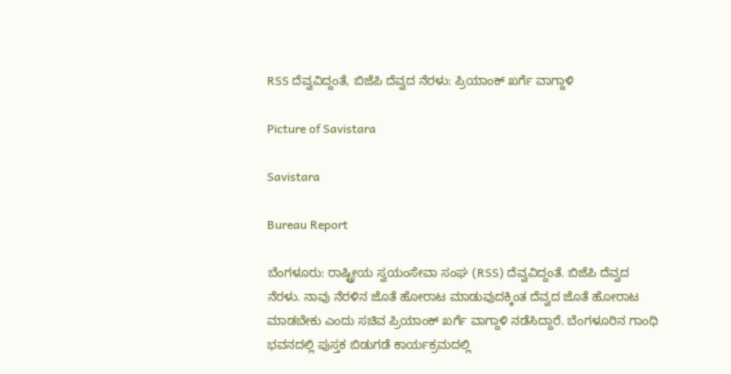RSS ದೆವ್ವವಿದ್ದಂತೆ, ಬಿಜೆಪಿ ದೆವ್ವದ ನೆರಳು: ಪ್ರಿಯಾಂಕ್ ಖರ್ಗೆ ವಾಗ್ದಾಳಿ

Picture of Savistara

Savistara

Bureau Report

ಬೆಂಗಳೂರು: ರಾಷ್ಟ್ರೀಯ ಸ್ವಯಂಸೇವಾ ಸಂಘ (RSS) ದೆವ್ವವಿದ್ದಂತೆ. ಬಿಜೆಪಿ ದೆವ್ವದ ನೆರಳು. ನಾವು ನೆರಳಿನ ಜೊತೆ ಹೋರಾಟ ಮಾಡುವುದಕ್ಕಿಂತ ದೆವ್ವದ ಜೊತೆ ಹೋರಾಟ ಮಾಡಬೇಕು ಎಂದು ಸಚಿವ ಪ್ರಿಯಾಂಕ್ ಖರ್ಗೆ ವಾಗ್ದಾಳಿ ನಡೆಸಿದ್ದಾರೆ. ಬೆಂಗಳೂರಿನ ಗಾಂಧಿ ಭವನದಲ್ಲಿ ಪುಸ್ತಕ ಬಿಡುಗಡೆ ಕಾರ್ಯಕ್ರಮದಲ್ಲಿ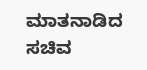ಮಾತನಾಡಿದ ಸಚಿವ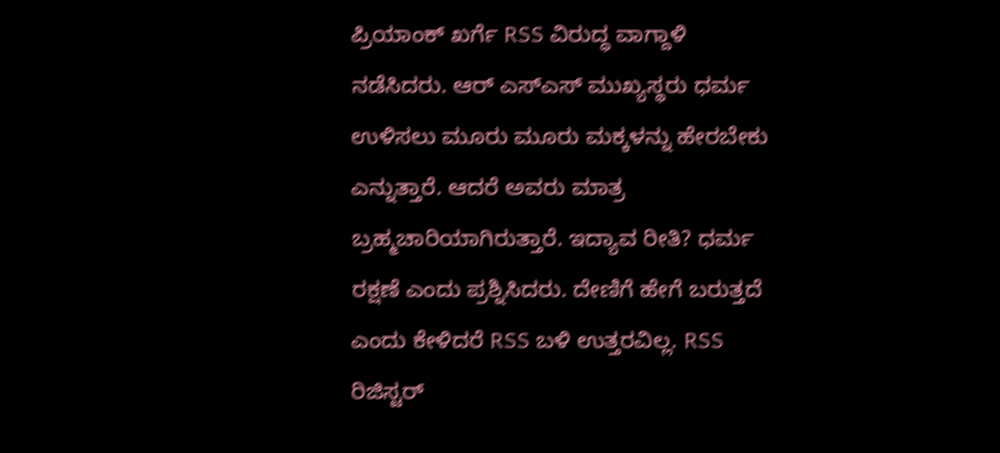ಪ್ರಿಯಾಂಕ್ ಖರ್ಗೆ RSS ವಿರುದ್ಧ ವಾಗ್ದಾಳಿ ನಡೆಸಿದರು. ಆರ್ ಎಸ್ಎಸ್ ಮುಖ್ಯಸ್ಥರು ಧರ್ಮ ಉಳಿಸಲು ಮೂರು ಮೂರು ಮಕ್ಕಳನ್ನು ಹೇರಬೇಕು ಎನ್ನುತ್ತಾರೆ. ಆದರೆ ಅವರು ಮಾತ್ರ ಬ್ರಹ್ಮಚಾರಿಯಾಗಿರುತ್ತಾರೆ. ಇದ್ಯಾವ ರೀತಿ? ಧರ್ಮ ರಕ್ಷಣೆ ಎಂದು ಪ್ರಶ್ನಿಸಿದರು. ದೇಣಿಗೆ ಹೇಗೆ ಬರುತ್ತದೆ ಎಂದು ಕೇಳಿದರೆ RSS ಬಳಿ ಉತ್ತರವಿಲ್ಲ. RSS ರಿಜಿಸ್ಟರ್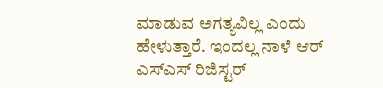ಮಾಡುವ ಅಗತ್ಯವಿಲ್ಲ ಎಂದು ಹೇಳುತ್ತಾರೆ. ಇಂದಲ್ಲ ನಾಳೆ ಆರ್ ಎಸ್ಎಸ್ ರಿಜಿಸ್ಟರ್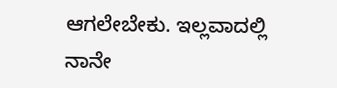ಆಗಲೇಬೇಕು. ಇಲ್ಲವಾದಲ್ಲಿ ನಾನೇ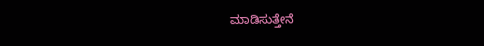ಮಾಡಿಸುತ್ತೇನೆ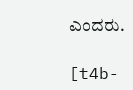ಎಂದರು.

[t4b-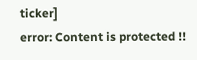ticker]
error: Content is protected !!